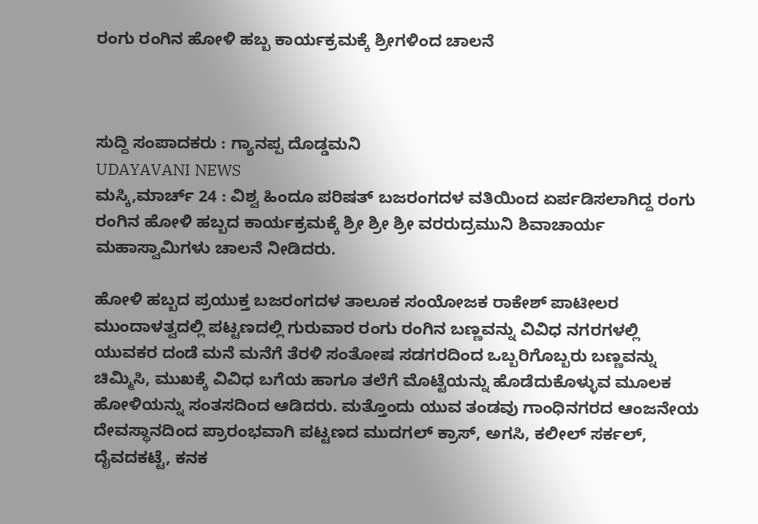ರಂಗು ರಂಗಿನ ಹೋಳಿ ಹಬ್ಬ ಕಾರ್ಯಕ್ರಮಕ್ಕೆ ಶ್ರೀಗಳಿಂದ ಚಾಲನೆ



ಸುದ್ದಿ ಸಂಪಾದಕರು : ಗ್ಯಾನಪ್ಪ ದೊಡ್ಡಮನಿ
UDAYAVANI NEWS
ಮಸ್ಕಿ,ಮಾರ್ಚ್ 24 : ವಿಶ್ವ ಹಿಂದೂ ಪರಿಷತ್ ಬಜರಂಗದಳ ವತಿಯಿಂದ ಏರ್ಪಡಿಸಲಾಗಿದ್ದ ರಂಗು ರಂಗಿನ ಹೋಳಿ ಹಬ್ಬದ ಕಾರ್ಯಕ್ರಮಕ್ಕೆ ಶ್ರೀ ಶ್ರೀ ಶ್ರೀ ವರರುದ್ರಮುನಿ ಶಿವಾಚಾರ್ಯ ಮಹಾಸ್ವಾಮಿಗಳು ಚಾಲನೆ ನೀಡಿದರು.

ಹೋಳಿ ಹಬ್ಬದ ಪ್ರಯುಕ್ತ ಬಜರಂಗದಳ ತಾಲೂಕ ಸಂಯೋಜಕ ರಾಕೇಶ್ ಪಾಟೀಲರ ಮುಂದಾಳತ್ವದಲ್ಲಿ ಪಟ್ಟಣದಲ್ಲಿ ಗುರುವಾರ ರಂಗು ರಂಗಿನ ಬಣ್ಣವನ್ನು ವಿವಿಧ ನಗರಗಳಲ್ಲಿ ಯುವಕರ ದಂಡೆ ಮನೆ ಮನೆಗೆ ತೆರಳಿ ಸಂತೋಷ ಸಡಗರದಿಂದ ಒಬ್ಬರಿಗೊಬ್ಬರು ಬಣ್ಣವನ್ನು ಚಿಮ್ಮಿಸಿ, ಮುಖಕ್ಕೆ ವಿವಿಧ ಬಗೆಯ ಹಾಗೂ ತಲೆಗೆ ಮೊಟ್ಟೆಯನ್ನು ಹೊಡೆದುಕೊಳ್ಳುವ ಮೂಲಕ ಹೋಳಿಯನ್ನು ಸಂತಸದಿಂದ ಆಡಿದರು. ಮತ್ತೊಂದು ಯುವ ತಂಡವು ಗಾಂಧಿನಗರದ ಆಂಜನೇಯ ದೇವಸ್ಥಾನದಿಂದ ಪ್ರಾರಂಭವಾಗಿ ಪಟ್ಟಣದ ಮುದಗಲ್ ಕ್ರಾಸ್, ಅಗಸಿ, ಕಲೀಲ್ ಸರ್ಕಲ್, ದೈವದಕಟ್ಟೆ, ಕನಕ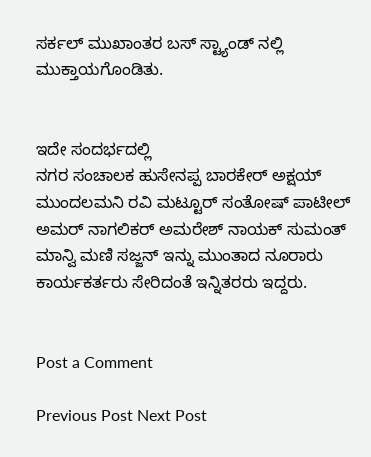ಸರ್ಕಲ್ ಮುಖಾಂತರ ಬಸ್ ಸ್ಟ್ಯಾಂಡ್ ನಲ್ಲಿ ಮುಕ್ತಾಯಗೊಂಡಿತು.


ಇದೇ ಸಂದರ್ಭದಲ್ಲಿ
ನಗರ ಸಂಚಾಲಕ ಹುಸೇನಪ್ಪ ಬಾರಕೇರ್ ಅಕ್ಷಯ್ ಮುಂದಲಮನಿ ರವಿ ಮಟ್ಟೂರ್ ಸಂತೋಷ್ ಪಾಟೀಲ್ ಅಮರ್ ನಾಗಲಿಕರ್ ಅಮರೇಶ್ ನಾಯಕ್ ಸುಮಂತ್ ಮಾನ್ವಿ ಮಣಿ ಸಜ್ಜನ್ ಇನ್ನು ಮುಂತಾದ ನೂರಾರು ಕಾರ್ಯಕರ್ತರು ಸೇರಿದಂತೆ ಇನ್ನಿತರರು ಇದ್ದರು.


Post a Comment

Previous Post Next Post